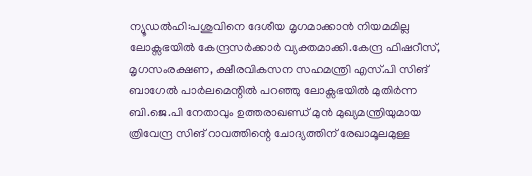ന്യൂഡൽഹി:പശുവിനെ ദേശീയ മൃഗമാക്കാൻ നിയമമില്ല ലോക്സഭയിൽ കേന്ദ്രസർക്കാർ വ്യക്തമാക്കി.കേന്ദ്ര ഫിഷറീസ്, മൃഗസംരക്ഷണ, ക്ഷീരവികസന സഹമന്ത്രി എസ്.പി സിങ് ബാഗേൽ പാർലമെന്റിൽ പറഞ്ഞു ലോക്സഭയിൽ മുതിർന്ന ബി.ജെ.പി നേതാവും ഉത്തരാഖണ്ഡ് മുൻ മുഖ്യമന്ത്രിയുമായ ത്രിവേന്ദ്ര സിങ് റാവത്തിന്റെ ചോദ്യത്തിന് രേഖാമൂലമുള്ള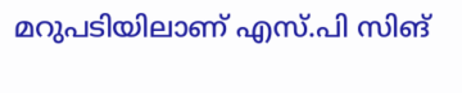മറുപടിയിലാണ് എസ്.പി സിങ്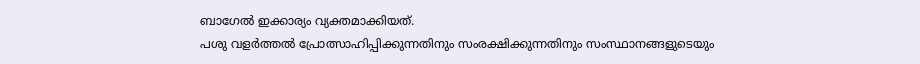ബാഗേൽ ഇക്കാര്യം വ്യക്തമാക്കിയത്.
പശു വളർത്തൽ പ്രോത്സാഹിപ്പിക്കുന്നതിനും സംരക്ഷിക്കുന്നതിനും സംസ്ഥാനങ്ങളുടെയും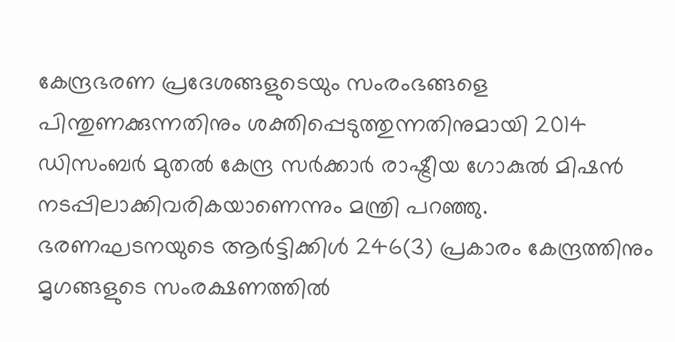കേന്ദ്രഭരണ പ്രദേശങ്ങളുടെയും സംരംഭങ്ങളെ പിന്തുണക്കുന്നതിനും ശക്തിപ്പെടുത്തുന്നതിനുമായി 2014 ഡിസംബർ മുതൽ കേന്ദ്ര സർക്കാർ രാഷ്ട്രീയ ഗോകുൽ മിഷൻ നടപ്പിലാക്കിവരികയാണെന്നും മന്ത്രി പറഞ്ഞു.
ഭരണഘടനയുടെ ആർട്ടിക്കിൾ 246(3) പ്രകാരം കേന്ദ്രത്തിനും മൃഗങ്ങളുടെ സംരക്ഷണത്തിൽ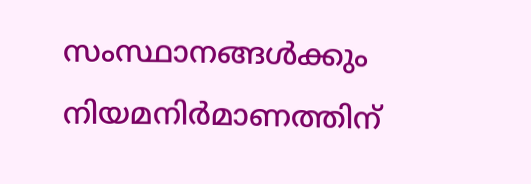സംസ്ഥാനങ്ങൾക്കും നിയമനിർമാണത്തിന്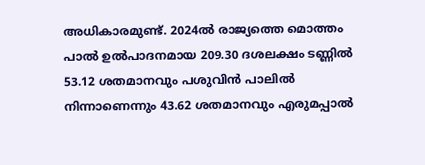അധികാരമുണ്ട്. 2024ൽ രാജ്യത്തെ മൊത്തം പാൽ ഉൽപാദനമായ 209.30 ദശലക്ഷം ടണ്ണിൽ 53.12 ശതമാനവും പശുവിൻ പാലിൽ നിന്നാണെന്നും 43.62 ശതമാനവും എരുമപ്പാൽ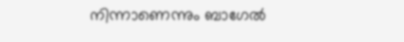നിന്നാണെന്നും ബാഗേൽ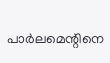പാർലമെന്റിനെ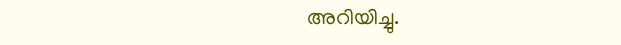അറിയിച്ചു.